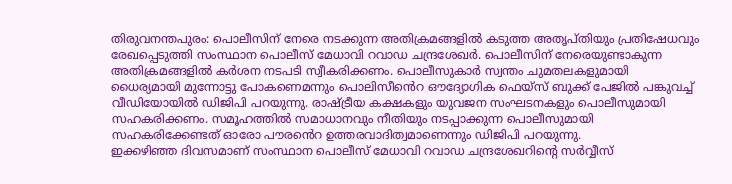തിരുവനന്തപുരം: പൊലീസിന് നേരെ നടക്കുന്ന അതിക്രമങ്ങളിൽ കടുത്ത അതൃപ്തിയും പ്രതിഷേധവും രേഖപ്പെടുത്തി സംസ്ഥാന പൊലീസ് മേധാവി റവാഡ ചന്ദ്രശേഖർ. പൊലീസിന് നേരെയുണ്ടാകുന്ന അതിക്രമങ്ങളിൽ കർശന നടപടി സ്വീകരിക്കണം. പൊലീസുകാർ സ്വന്തം ചുമതലകളുമായി ധൈര്യമായി മുന്നോട്ടു പോകണെമന്നും പൊലിസീൻെറ ഔദ്യോഗിക ഫെയ്സ് ബുക്ക് പേജിൽ പങ്കുവച്ച് വീഡിയോയിൽ ഡിജിപി പറയുന്നു. രാഷ്ട്രീയ കക്ഷകളും യുവജന സംഘടനകളും പൊലീസുമായി സഹകരിക്കണം. സമൂഹത്തിൽ സമാധാനവും നീതിയും നടപ്പാക്കുന്ന പൊലീസുമായി സഹകരിക്കേണ്ടത് ഓരോ പൗരൻെറ ഉത്തരവാദിത്വമാണെന്നും ഡിജിപി പറയുന്നു.
ഇക്കഴിഞ്ഞ ദിവസമാണ് സംസ്ഥാന പൊലീസ് മേധാവി റവാഡ ചന്ദ്രശേഖറിൻ്റെ സർവ്വീസ്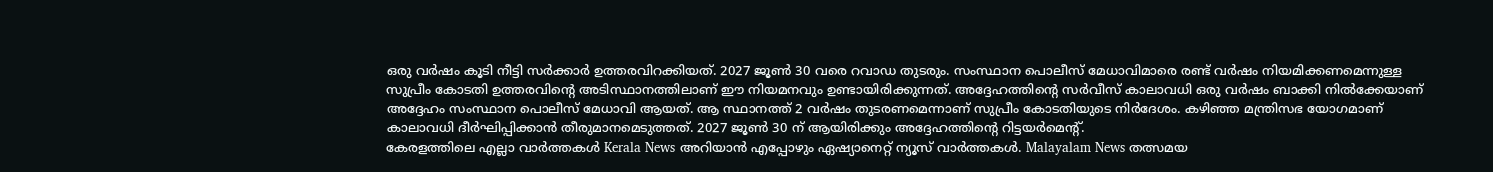ഒരു വർഷം കൂടി നീട്ടി സർക്കാർ ഉത്തരവിറക്കിയത്. 2027 ജൂൺ 30 വരെ റവാഡ തുടരും. സംസ്ഥാന പൊലീസ് മേധാവിമാരെ രണ്ട് വർഷം നിയമിക്കണമെന്നുള്ള സുപ്രീം കോടതി ഉത്തരവിന്റെ അടിസ്ഥാനത്തിലാണ് ഈ നിയമനവും ഉണ്ടായിരിക്കുന്നത്. അദ്ദേഹത്തിന്റെ സർവീസ് കാലാവധി ഒരു വർഷം ബാക്കി നിൽക്കേയാണ് അദ്ദേഹം സംസ്ഥാന പൊലീസ് മേധാവി ആയത്. ആ സ്ഥാനത്ത് 2 വർഷം തുടരണമെന്നാണ് സുപ്രീം കോടതിയുടെ നിർദേശം. കഴിഞ്ഞ മന്ത്രിസഭ യോഗമാണ് കാലാവധി ദീർഘിപ്പിക്കാൻ തീരുമാനമെടുത്തത്. 2027 ജൂൺ 30 ന് ആയിരിക്കും അദ്ദേഹത്തിന്റെ റിട്ടയർമെന്റ്.
കേരളത്തിലെ എല്ലാ വാർത്തകൾ Kerala News അറിയാൻ എപ്പോഴും ഏഷ്യാനെറ്റ് ന്യൂസ് വാർത്തകൾ. Malayalam News തത്സമയ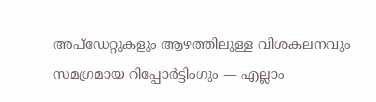അപ്ഡേറ്റുകളും ആഴത്തിലുള്ള വിശകലനവും സമഗ്രമായ റിപ്പോർട്ടിംഗും — എല്ലാം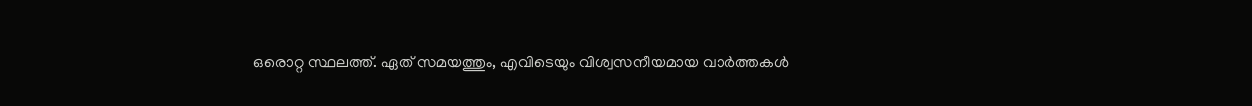ഒരൊറ്റ സ്ഥലത്ത്. ഏത് സമയത്തും, എവിടെയും വിശ്വസനീയമായ വാർത്തകൾ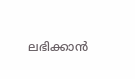ലഭിക്കാൻ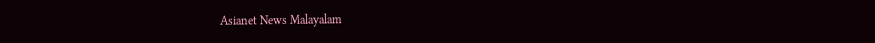Asianet News Malayalam